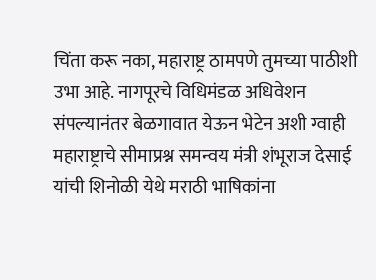चिंता करू नका, महाराष्ट्र ठामपणे तुमच्या पाठीशी उभा आहे. नागपूरचे विधिमंडळ अधिवेशन संपल्यानंतर बेळगावात येऊन भेटेन अशी ग्वाही महाराष्ट्राचे सीमाप्रश्न समन्वय मंत्री शंभूराज देसाई यांची शिनोळी येथे मराठी भाषिकांना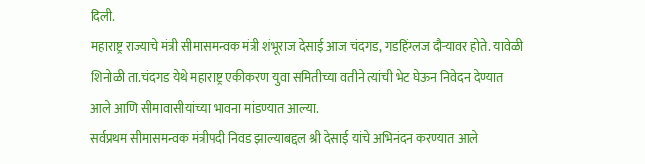दिली.
महाराष्ट्र राज्याचे मंत्री सीमासमन्वक मंत्री शंभूराज देसाई आज चंदगड, गडहिंग्लज दौऱ्यावर होते. यावेळी शिनोळी ता.चंदगड येथे महाराष्ट्र एकीकरण युवा समितीच्या वतीने त्यांची भेट घेऊन निवेदन देण्यात आले आणि सीमावासीयांच्या भावना मांडण्यात आल्या.
सर्वप्रथम सीमासमन्वक मंत्रीपदी निवड झाल्याबद्दल श्री देसाई यांचे अभिनंदन करण्यात आले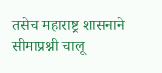तसेच महाराष्ट्र शासनाने सीमाप्रश्नी चालू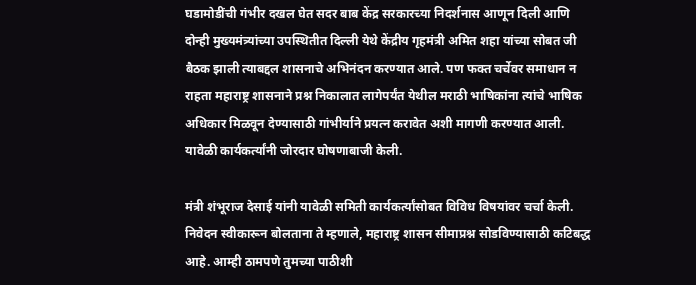घडामोडींची गंभीर दखल घेत सदर बाब केंद्र सरकारच्या निदर्शनास आणून दिली आणि दोन्ही मुख्यमंत्र्यांच्या उपस्थितीत दिल्ली येथे केंद्रीय गृहमंत्री अमित शहा यांच्या सोबत जी बैठक झाली त्याबद्दल शासनाचे अभिनंदन करण्यात आले. पण फक्त चर्चेवर समाधान न राहता महाराष्ट्र शासनाने प्रश्न निकालात लागेपर्यंत येथील मराठी भाषिकांना त्यांचे भाषिक अधिकार मिळवून देण्यासाठी गांभीर्याने प्रयत्न करावेत अशी मागणी करण्यात आली. यावेळी कार्यकर्त्यांनी जोरदार घोषणाबाजी केली.

मंत्री शंभूराज देसाई यांनी यावेळी समिती कार्यकर्त्यांसोबत विविध विषयांवर चर्चा केली. निवेदन स्वीकारून बोलताना ते म्हणाले, महाराष्ट्र शासन सीमाप्रश्न सोडविण्यासाठी कटिबद्ध आहे. आम्ही ठामपणे तुमच्या पाठीशी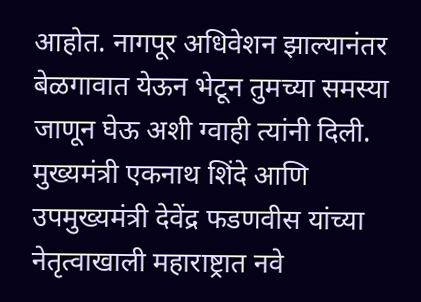आहोत. नागपूर अधिवेशन झाल्यानंतर बेळगावात येऊन भेटून तुमच्या समस्या जाणून घेऊ अशी ग्वाही त्यांनी दिली. मुख्यमंत्री एकनाथ शिंदे आणि उपमुख्यमंत्री देवेंद्र फडणवीस यांच्या नेतृत्वाखाली महाराष्ट्रात नवे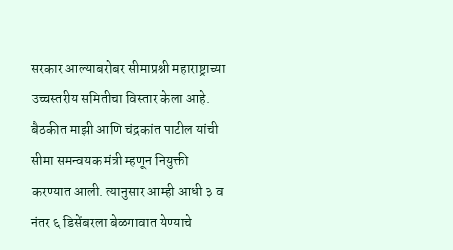सरकार आल्याबरोबर सीमाप्रश्नी महाराष्ट्राच्या उच्चस्तरीय समितीचा विस्तार केला आहे. बैठकीत माझी आणि चंद्रकांत पाटील यांची सीमा समन्वयक मंत्री म्हणून नियुक्ती करण्यात आली. त्यानुसार आम्ही आधी ३ व नंतर ६ डिसेंबरला बेळगावात येण्याचे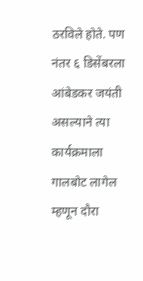ठरविले होते. पण नंतर ६ डिसेंबरला आंबेडकर जयंती असल्याने त्या कार्यक्रमाला गालबोट लागेल म्हणून दौरा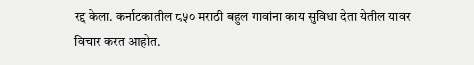रद्द केला. कर्नाटकातील ८५० मराठी बहुल गावांना काय सुविधा देता येतील यावर विचार करत आहोत.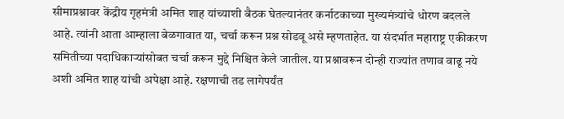सीमाप्रश्नावर केंद्रीय गृहमंत्री अमित शाह यांच्याशी बैठक घेतल्यानंतर कर्नाटकाच्या मुख्यमंत्र्यांचे धोरण बदलले आहे. त्यांनी आता आम्हाला बेळगावात या, चर्चा करून प्रश्न सोडवू असे म्हणताहेत. या संदर्भात महाराष्ट्र एकीकरण समितीच्या पदाधिकाऱ्यांसोबत चर्चा करून मुद्दे निश्चित केले जातील. या प्रश्नावरून दोन्ही राज्यांत तणाव वाढू नये अशी अमित शाह यांची अपेक्षा आहे. रक्षणाची तड लागेपर्यंत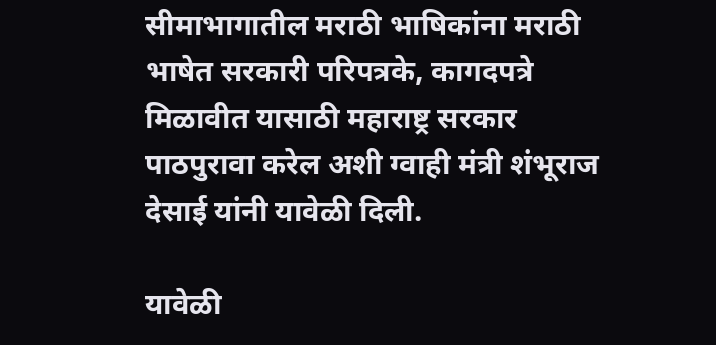सीमाभागातील मराठी भाषिकांना मराठी भाषेत सरकारी परिपत्रके, कागदपत्रे मिळावीत यासाठी महाराष्ट्र सरकार पाठपुरावा करेल अशी ग्वाही मंत्री शंभूराज देसाई यांनी यावेळी दिली.

यावेळी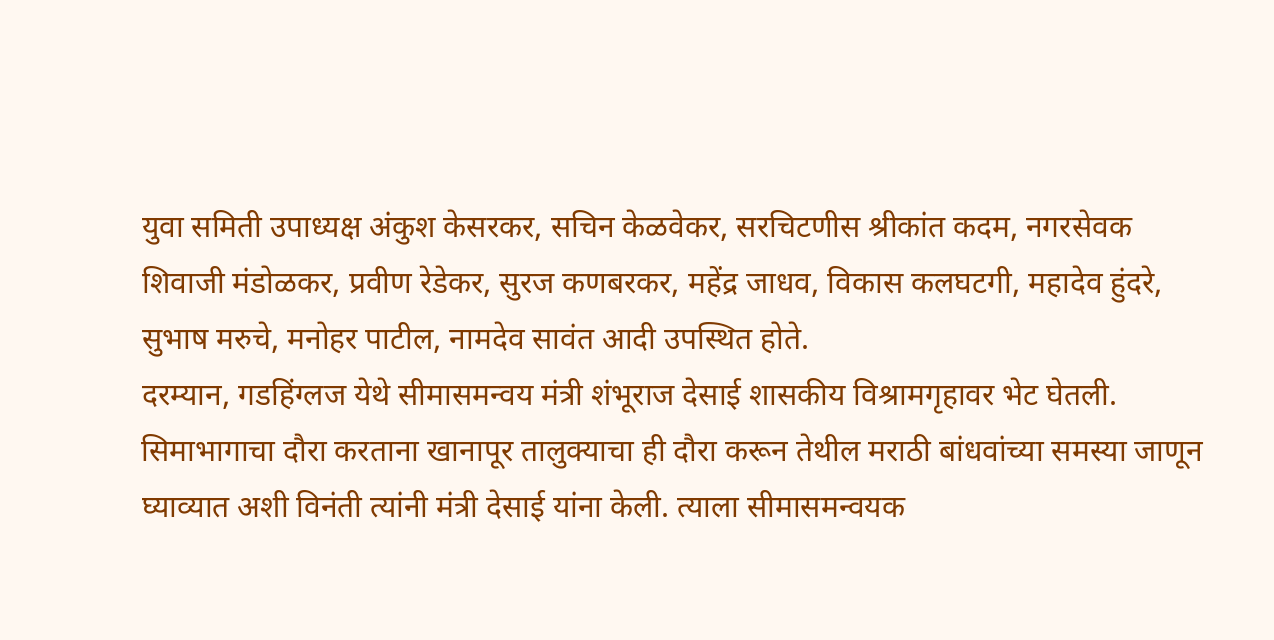युवा समिती उपाध्यक्ष अंकुश केसरकर, सचिन केळवेकर, सरचिटणीस श्रीकांत कदम, नगरसेवक शिवाजी मंडोळकर, प्रवीण रेडेकर, सुरज कणबरकर, महेंद्र जाधव, विकास कलघटगी, महादेव हुंदरे, सुभाष मरुचे, मनोहर पाटील, नामदेव सावंत आदी उपस्थित होते.
दरम्यान, गडहिंग्लज येथे सीमासमन्वय मंत्री शंभूराज देसाई शासकीय विश्रामगृहावर भेट घेतली. सिमाभागाचा दौरा करताना खानापूर तालुक्याचा ही दौरा करून तेथील मराठी बांधवांच्या समस्या जाणून घ्याव्यात अशी विनंती त्यांनी मंत्री देसाई यांना केली. त्याला सीमासमन्वयक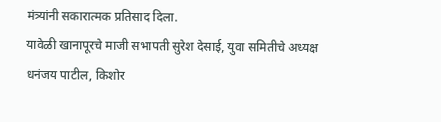मंत्र्यांनी सकारात्मक प्रतिसाद दिला.
यावेळी खानापूरचे माजी सभापती सुरेश देसाई, युवा समितीचे अध्यक्ष धनंजय पाटील, किशोर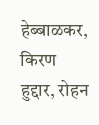हेब्बाळकर, किरण हुद्दार, रोहन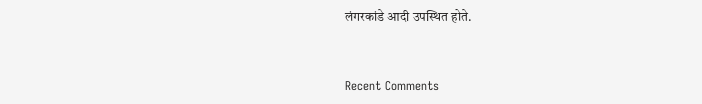लंगरकांडे आदी उपस्थित होते.


Recent Comments